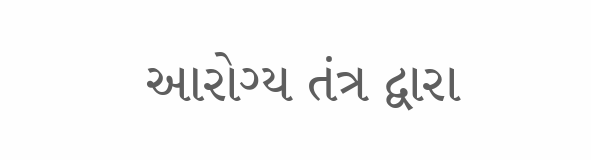આરોગ્ય તંત્ર દ્વારા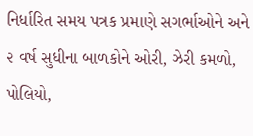નિર્ધારિત સમય પત્રક પ્રમાણે સગર્ભાઓને અને ૨ વર્ષ સુધીના બાળકોને ઓરી, ઝેરી કમળો, પોલિયો,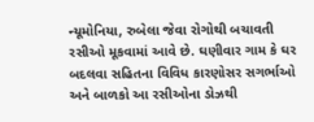ન્યૂમોનિયા, રુબેલા જેવા રોગોથી બચાવતી રસીઓ મૂકવામાં આવે છે. ઘણીવાર ગામ કે ઘર બદલવા સહિતના વિવિધ કારણોસર સગર્ભાઓ અને બાળકો આ રસીઓના ડોઝથી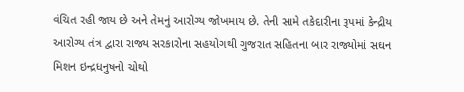વંચિત રહી જાય છે અને તેમનું આરોગ્ય જોખમાય છે. તેની સામે તકેદારીના રૂપમાં કેન્દ્રીય આરોગ્ય તંત્ર દ્વારા રાજ્ય સરકારોના સહયોગથી ગુજરાત સહિતના બાર રાજ્યોમાં સઘન મિશન ઇન્દ્રધનુષનો ચોથો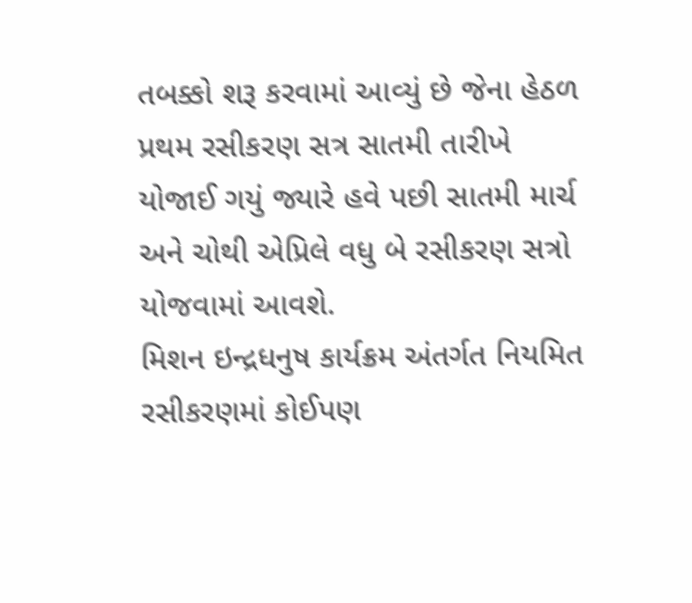તબક્કો શરૂ કરવામાં આવ્યું છે જેના હેઠળ પ્રથમ રસીકરણ સત્ર સાતમી તારીખે યોજાઈ ગયું જ્યારે હવે પછી સાતમી માર્ચ અને ચોથી એપ્રિલે વધુ બે રસીકરણ સત્રો યોજવામાં આવશે.
મિશન ઇન્દ્રધનુષ કાર્યક્રમ અંતર્ગત નિયમિત રસીકરણમાં કોઈપણ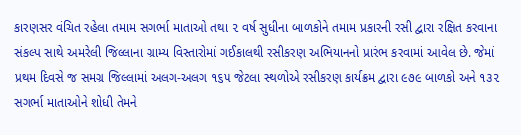કારણસર વંચિત રહેલા તમામ સગર્ભા માતાઓ તથા ૨ વર્ષ સુધીના બાળકોને તમામ પ્રકારની રસી દ્વારા રક્ષિત કરવાના સંકલ્પ સાથે અમરેલી જિલ્લાના ગ્રામ્ય વિસ્તારોમાં ગઈકાલથી રસીકરણ અભિયાનનો પ્રારંભ કરવામાં આવેલ છે. જેમાં પ્રથમ દિવસે જ સમગ્ર જિલ્લામાં અલગ-અલગ ૧૬૫ જેટલા સ્થળોએ રસીકરણ કાર્યક્રમ દ્વારા ૯૭૯ બાળકો અને ૧૩૨ સગર્ભા માતાઓને શોધી તેમને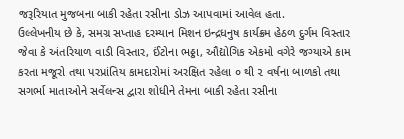જરૂરિયાત મુજબના બાકી રહેતા રસીના ડોઝ આપવામાં આવેલ હતા.
ઉલ્લેખનીય છે કે, સમગ્ર સપ્તાહ દરમ્યાન મિશન ઇન્દ્રધનુષ કાર્યક્રમ હેઠળ દુર્ગમ વિસ્તાર જેવા કે અંતરિયાળ વાડી વિસ્તાર, ઈંટોના ભઠ્ઠા, ઔદ્યોગિક એકમો વગેરે જગ્યાએ કામ કરતા મજૂરો તથા પરપ્રાંતિય કામદારોમાં અરક્ષિત રહેલા ૦ થી ૨ વર્ષના બાળકો તથા સગર્ભા માતાઓને સર્વેલન્સ દ્વારા શોધીને તેમના બાકી રહેતા રસીના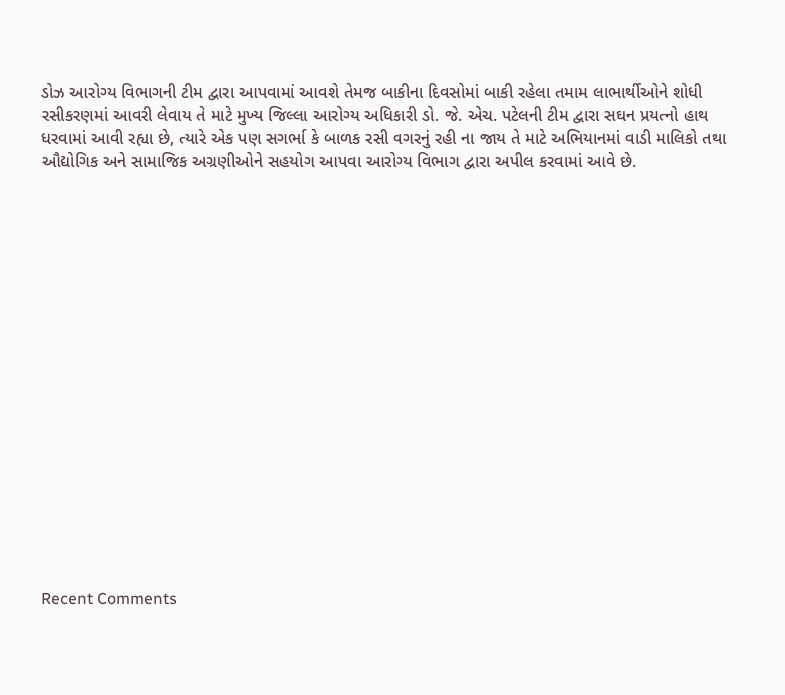ડોઝ આરોગ્ય વિભાગની ટીમ દ્વારા આપવામાં આવશે તેમજ બાકીના દિવસોમાં બાકી રહેલા તમામ લાભાર્થીઓને શોધી રસીકરણમાં આવરી લેવાય તે માટે મુખ્ય જિલ્લા આરોગ્ય અધિકારી ડો. જે. એચ. પટેલની ટીમ દ્વારા સઘન પ્રયત્નો હાથ ધરવામાં આવી રહ્યા છે, ત્યારે એક પણ સગર્ભા કે બાળક રસી વગરનું રહી ના જાય તે માટે અભિયાનમાં વાડી માલિકો તથા ઔદ્યોગિક અને સામાજિક અગ્રણીઓને સહયોગ આપવા આરોગ્ય વિભાગ દ્વારા અપીલ કરવામાં આવે છે.


















Recent Comments